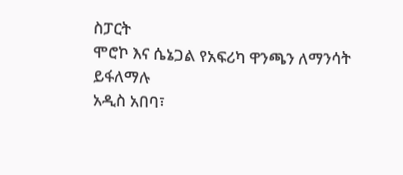ስፓርት
ሞሮኮ እና ሴኔጋል የአፍሪካ ዋንጫን ለማንሳት ይፋለማሉ
አዲስ አበባ፣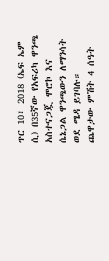ጥር 10፣ 2018 (ኤፍ ኤም ሲ) በ35ኛው የአፍሪካ ዋንጫ አስተናጋጇ ሞሮኮ እና ሴኔጋል ዋንጫውን ለማንሳት ወደ ሜዳ ይገባሉ።
ጨዋታው ምሽት 4 ሰዓት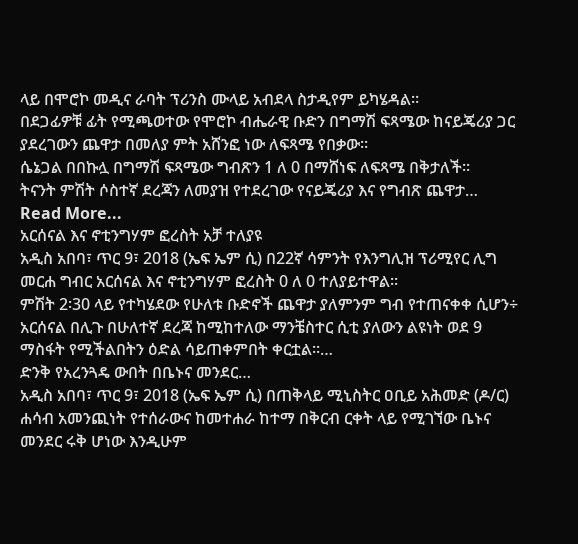ላይ በሞሮኮ መዲና ራባት ፕሪንስ ሙላይ አብደላ ስታዲየም ይካሄዳል።
በደጋፊዎቹ ፊት የሚጫወተው የሞሮኮ ብሔራዊ ቡድን በግማሽ ፍጻሜው ከናይጄሪያ ጋር ያደረገውን ጨዋታ በመለያ ምት አሸንፎ ነው ለፍጻሜ የበቃው።
ሴኔጋል በበኩሏ በግማሽ ፍጻሜው ግብጽን 1 ለ 0 በማሸነፍ ለፍጻሜ በቅታለች።
ትናንት ምሽት ሶስተኛ ደረጃን ለመያዝ የተደረገው የናይጄሪያ እና የግብጽ ጨዋታ…
Read More...
አርሰናል እና ኖቲንግሃም ፎረስት አቻ ተለያዩ
አዲስ አበባ፣ ጥር 9፣ 2018 (ኤፍ ኤም ሲ) በ22ኛ ሳምንት የእንግሊዝ ፕሪሚየር ሊግ መርሐ ግብር አርሰናል እና ኖቲንግሃም ፎረስት 0 ለ 0 ተለያይተዋል።
ምሽት 2፡30 ላይ የተካሄደው የሁለቱ ቡድኖች ጨዋታ ያለምንም ግብ የተጠናቀቀ ሲሆን÷ አርሰናል በሊጉ በሁለተኛ ደረጃ ከሚከተለው ማንቼስተር ሲቲ ያለውን ልዩነት ወደ 9 ማስፋት የሚችልበትን ዕድል ሳይጠቀምበት ቀርቷል።…
ድንቅ የአረንጓዴ ውበት በቤኑና መንደር…
አዲስ አበባ፣ ጥር 9፣ 2018 (ኤፍ ኤም ሲ) በጠቅላይ ሚኒስትር ዐቢይ አሕመድ (ዶ/ር) ሐሳብ አመንጪነት የተሰራውና ከመተሐራ ከተማ በቅርብ ርቀት ላይ የሚገኘው ቤኑና መንደር ሩቅ ሆነው እንዲሁም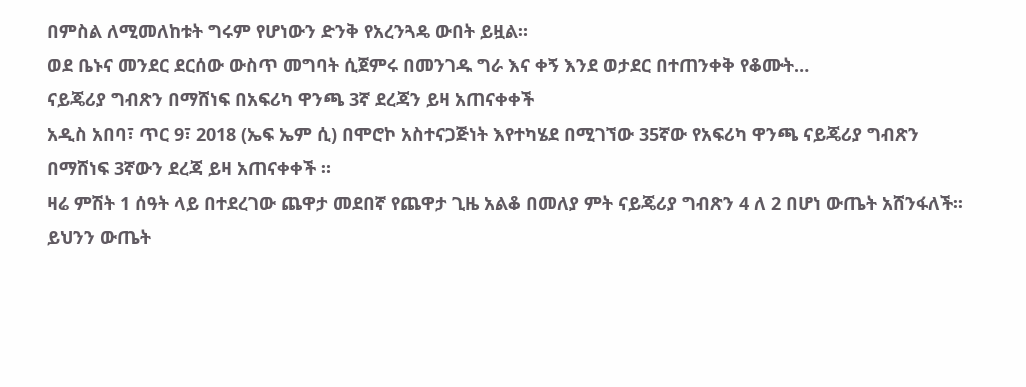በምስል ለሚመለከቱት ግሩም የሆነውን ድንቅ የአረንጓዴ ውበት ይዟል።
ወደ ቤኑና መንደር ደርሰው ውስጥ መግባት ሲጀምሩ በመንገዱ ግራ እና ቀኝ እንደ ወታደር በተጠንቀቅ የቆሙት…
ናይጄሪያ ግብጽን በማሸነፍ በአፍሪካ ዋንጫ 3ኛ ደረጃን ይዛ አጠናቀቀች
አዲስ አበባ፣ ጥር 9፣ 2018 (ኤፍ ኤም ሲ) በሞሮኮ አስተናጋጅነት እየተካሄደ በሚገኘው 35ኛው የአፍሪካ ዋንጫ ናይጄሪያ ግብጽን በማሸነፍ 3ኛውን ደረጃ ይዛ አጠናቀቀች ።
ዛሬ ምሽት 1 ሰዓት ላይ በተደረገው ጨዋታ መደበኛ የጨዋታ ጊዜ አልቆ በመለያ ምት ናይጄሪያ ግብጽን 4 ለ 2 በሆነ ውጤት አሸንፋለች፡፡
ይህንን ውጤት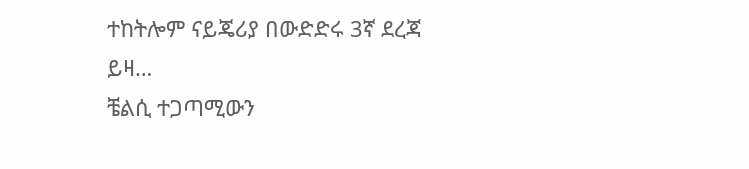ተከትሎም ናይጄሪያ በውድድሩ 3ኛ ደረጃ ይዛ…
ቼልሲ ተጋጣሚውን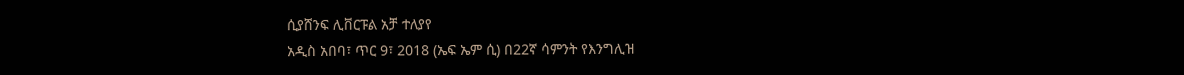ሲያሸንፍ ሊቨርፑል አቻ ተለያየ
አዲስ አበባ፣ ጥር 9፣ 2018 (ኤፍ ኤም ሲ) በ22ኛ ሳምንት የእንግሊዝ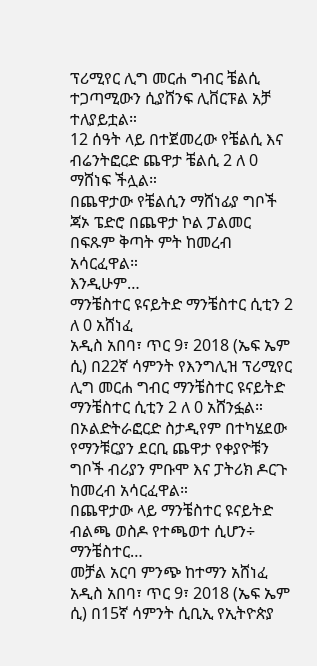ፕሪሚየር ሊግ መርሐ ግብር ቼልሲ ተጋጣሚውን ሲያሸንፍ ሊቨርፑል አቻ ተለያይቷል።
12 ሰዓት ላይ በተጀመረው የቼልሲ እና ብሬንትፎርድ ጨዋታ ቼልሲ 2 ለ 0 ማሸነፍ ችሏል።
በጨዋታው የቼልሲን ማሸነፊያ ግቦች ጃኦ ፔድሮ በጨዋታ ኮል ፓልመር በፍጹም ቅጣት ምት ከመረብ አሳርፈዋል።
እንዲሁም…
ማንቼስተር ዩናይትድ ማንቼስተር ሲቲን 2 ለ 0 አሸነፈ
አዲስ አበባ፣ ጥር 9፣ 2018 (ኤፍ ኤም ሲ) በ22ኛ ሳምንት የእንግሊዝ ፕሪሚየር ሊግ መርሐ ግብር ማንቼስተር ዩናይትድ ማንቼስተር ሲቲን 2 ለ 0 አሸንፏል።
በኦልድትራፎርድ ስታዲየም በተካሄደው የማንቹርያን ደርቢ ጨዋታ የቀያዮቹን ግቦች ብሪያን ምቡሞ እና ፓትሪክ ዶርጉ ከመረብ አሳርፈዋል።
በጨዋታው ላይ ማንቼስተር ዩናይትድ ብልጫ ወስዶ የተጫወተ ሲሆን÷ ማንቼስተር…
መቻል አርባ ምንጭ ከተማን አሸነፈ
አዲስ አበባ፣ ጥር 9፣ 2018 (ኤፍ ኤም ሲ) በ15ኛ ሳምንት ሲቢኢ የኢትዮጵያ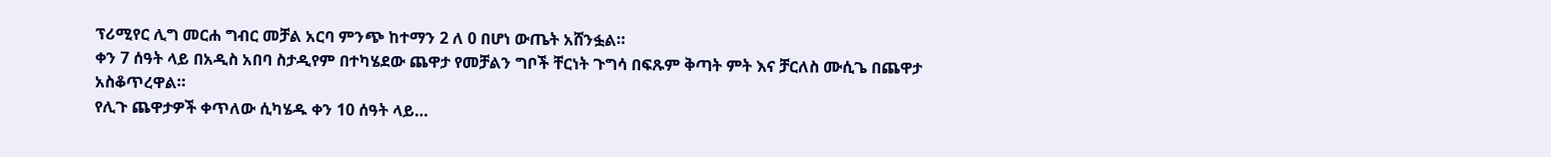ፕሪሚየር ሊግ መርሐ ግብር መቻል አርባ ምንጭ ከተማን 2 ለ 0 በሆነ ውጤት አሸንፏል።
ቀን 7 ሰዓት ላይ በአዲስ አበባ ስታዲየም በተካሄደው ጨዋታ የመቻልን ግቦች ቸርነት ጉግሳ በፍጹም ቅጣት ምት እና ቻርለስ ሙሲጌ በጨዋታ አስቆጥረዋል።
የሊጉ ጨዋታዎች ቀጥለው ሲካሄዱ ቀን 10 ሰዓት ላይ…